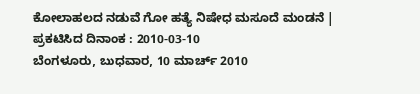ಕೋಲಾಹಲದ ನಡುವೆ ಗೋ ಹತ್ಯೆ ನಿಷೇಧ ಮಸೂದೆ ಮಂಡನೆ |
ಪ್ರಕಟಿಸಿದ ದಿನಾಂಕ : 2010-03-10
ಬೆಂಗಳೂರು, ಬುಧವಾರ, 10 ಮಾರ್ಚ್ 2010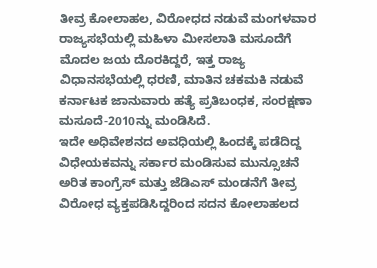ತೀವ್ರ ಕೋಲಾಹಲ, ವಿರೋಧದ ನಡುವೆ ಮಂಗಳವಾರ ರಾಜ್ಯಸಭೆಯಲ್ಲಿ ಮಹಿಳಾ ಮೀಸಲಾತಿ ಮಸೂದೆಗೆ ಮೊದಲ ಜಯ ದೊರಕಿದ್ದರೆ, ಇತ್ತ ರಾಜ್ಯ ವಿಧಾನಸಭೆಯಲ್ಲಿ ಧರಣಿ, ಮಾತಿನ ಚಕಮಕಿ ನಡುವೆ ಕರ್ನಾಟಕ ಜಾನುವಾರು ಹತ್ಯೆ ಪ್ರತಿಬಂಧಕ, ಸಂರಕ್ಷಣಾ ಮಸೂದೆ-2010ನ್ನು ಮಂಡಿಸಿದೆ.
ಇದೇ ಅಧಿವೇಶನದ ಅವಧಿಯಲ್ಲಿ ಹಿಂದಕ್ಕೆ ಪಡೆದಿದ್ದ ವಿಧೇಯಕವನ್ನು ಸರ್ಕಾರ ಮಂಡಿಸುವ ಮುನ್ಸೂಚನೆ ಅರಿತ ಕಾಂಗ್ರೆಸ್ ಮತ್ತು ಜೆಡಿಎಸ್ ಮಂಡನೆಗೆ ತೀವ್ರ ವಿರೋಧ ವ್ಯಕ್ತಪಡಿಸಿದ್ದರಿಂದ ಸದನ ಕೋಲಾಹಲದ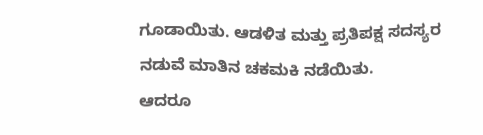ಗೂಡಾಯಿತು. ಆಡಳಿತ ಮತ್ತು ಪ್ರತಿಪಕ್ಷ ಸದಸ್ಯರ ನಡುವೆ ಮಾತಿನ ಚಕಮಕಿ ನಡೆಯಿತು.
ಆದರೂ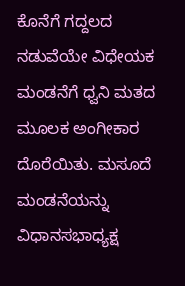ಕೊನೆಗೆ ಗದ್ದಲದ ನಡುವೆಯೇ ವಿಧೇಯಕ ಮಂಡನೆಗೆ ಧ್ವನಿ ಮತದ ಮೂಲಕ ಅಂಗೀಕಾರ ದೊರೆಯಿತು. ಮಸೂದೆ ಮಂಡನೆಯನ್ನು ವಿಧಾನಸಭಾಧ್ಯಕ್ಷ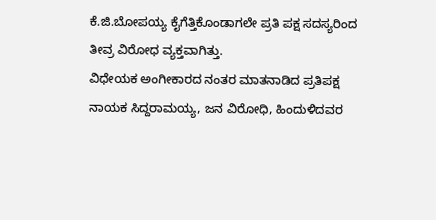ಕೆ.ಜಿ.ಬೋಪಯ್ಯ ಕೈಗೆತ್ತಿಕೊಂಡಾಗಲೇ ಪ್ರತಿ ಪಕ್ಷ ಸದಸ್ಯರಿಂದ ತೀವ್ರ ವಿರೋಧ ವ್ಯಕ್ತವಾಗಿತ್ತು.
ವಿಧೇಯಕ ಅಂಗೀಕಾರದ ನಂತರ ಮಾತನಾಡಿದ ಪ್ರತಿಪಕ್ಷ ನಾಯಕ ಸಿದ್ದರಾಮಯ್ಯ, ಜನ ವಿರೋಧಿ, ಹಿಂದುಳಿದವರ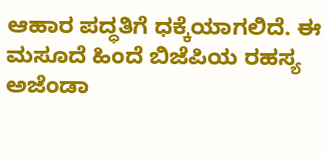ಆಹಾರ ಪದ್ಧತಿಗೆ ಧಕ್ಕೆಯಾಗಲಿದೆ. ಈ ಮಸೂದೆ ಹಿಂದೆ ಬಿಜೆಪಿಯ ರಹಸ್ಯ ಅಜೆಂಡಾ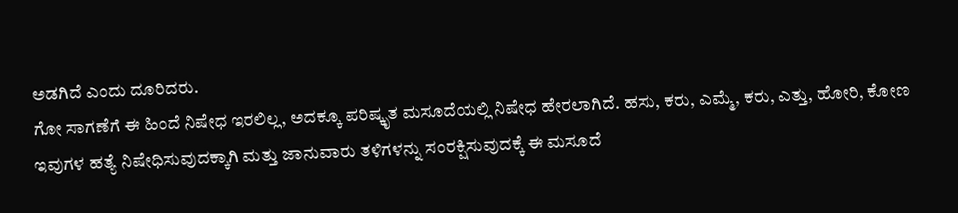ಅಡಗಿದೆ ಎಂದು ದೂರಿದರು.
ಗೋ ಸಾಗಣೆಗೆ ಈ ಹಿಂದೆ ನಿಷೇಧ ಇರಲಿಲ್ಲ, ಅದಕ್ಕೂ ಪರಿಷ್ಕೃತ ಮಸೂದೆಯಲ್ಲಿ ನಿಷೇಧ ಹೇರಲಾಗಿದೆ. ಹಸು, ಕರು, ಎಮ್ಮೆ, ಕರು, ಎತ್ತು, ಹೋರಿ, ಕೋಣ ಇವುಗಳ ಹತ್ಯೆ ನಿಷೇಧಿಸುವುದಕ್ಕಾಗಿ ಮತ್ತು ಜಾನುವಾರು ತಳಿಗಳನ್ನು ಸಂರಕ್ಷಿಸುವುದಕ್ಕೆ ಈ ಮಸೂದೆ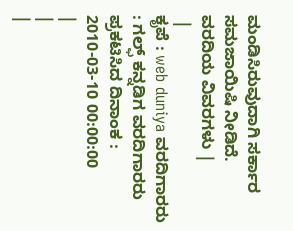ಮಂಡಿಸಿರುವುದಾಗಿ ಸರ್ಕಾರ ಸಮಜಾಯಿಷಿ ನೀಡಿದೆ.
ವರದಿಯ ವಿವರಗಳು |
 |
ಕೃಪೆ : web duniya ವರದಿಗಾರರು : ಗಲ್ಫ್ ಕನ್ನಡಿಗ ವರದಿಗಾರರು
ಪ್ರಕಟಿಸಿದ ದಿನಾಂಕ : 2010-03-10 00:00:00
|
|
|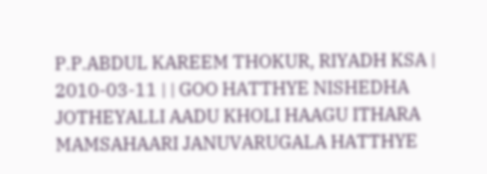P.P.ABDUL KAREEM THOKUR, RIYADH KSA | 2010-03-11 | | GOO HATTHYE NISHEDHA JOTHEYALLI AADU KHOLI HAAGU ITHARA MAMSAHAARI JANUVARUGALA HATTHYE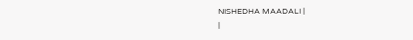NISHEDHA MAADALI |
|